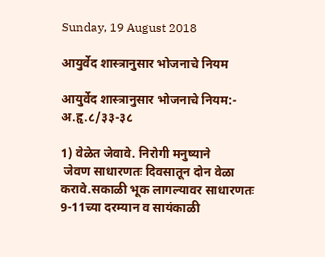Sunday, 19 August 2018

आयुर्वेद शास्त्रानुसार भोजनाचे नियम

आयुर्वेद शास्त्रानुसार भोजनाचे नियम:- अ.हृ.८/३३-३८

1) वेळेत जेवावे. निरोगी मनुष्याने
 जेवण साधारणतः दिवसातून दोन वेळा करावे.सकाळी भूक लागल्यावर साधारणतः 9-11च्या दरम्यान व सायंकाळी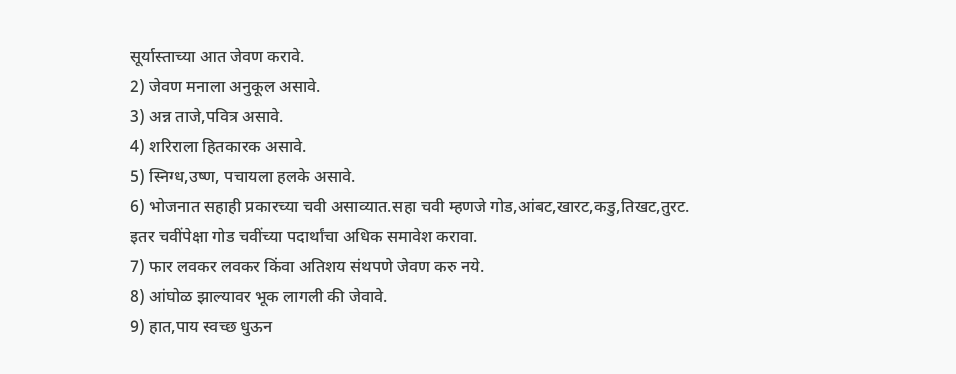सूर्यास्ताच्या आत जेवण करावे.
2) जेवण मनाला अनुकूल असावे.
3) अन्न ताजे,पवित्र असावे.
4) शरिराला हितकारक असावे.
5) स्निग्ध,उष्ण, पचायला हलके असावे.
6) भोजनात सहाही प्रकारच्या चवी असाव्यात.सहा चवी म्हणजे गोड,आंबट,खारट,कडु,तिखट,तुरट.
इतर चवींपेक्षा गोड चवींच्या पदार्थांचा अधिक समावेश करावा.
7) फार लवकर लवकर किंवा अतिशय संथपणे जेवण करु नये.
8) आंघोळ झाल्यावर भूक लागली की जेवावे.
9) हात,पाय स्वच्छ धुऊन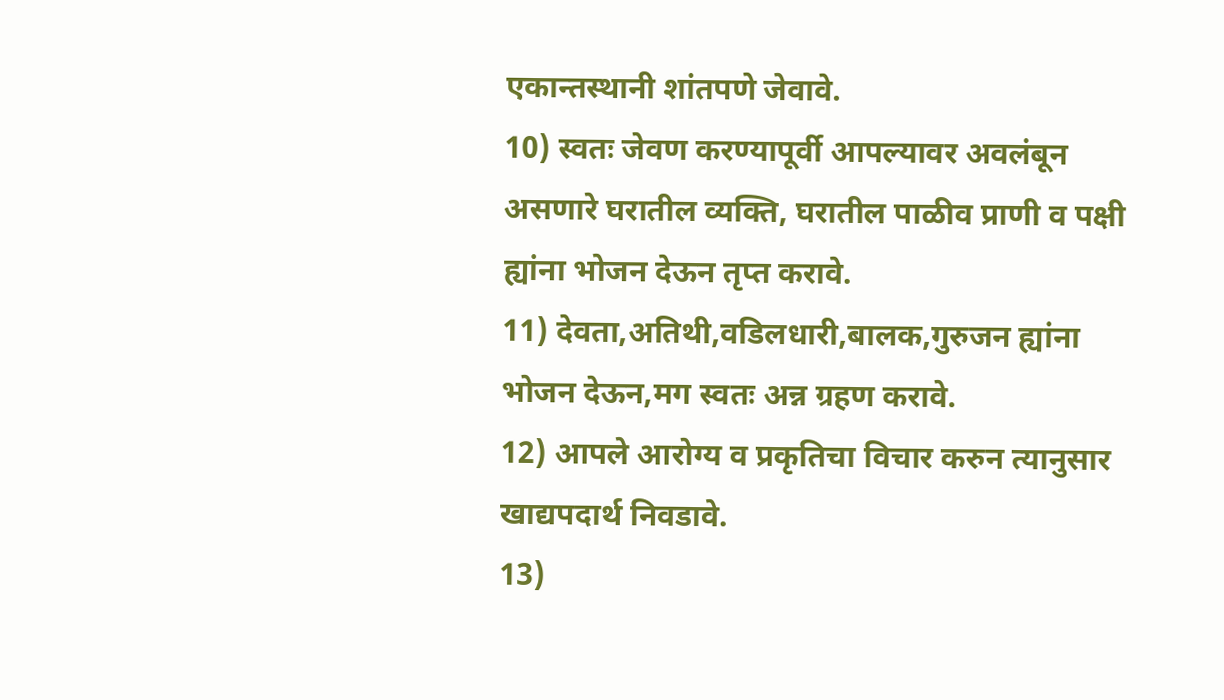एकान्तस्थानी शांतपणे जेवावे.
10) स्वतः जेवण करण्यापूर्वी आपल्यावर अवलंबून असणारे घरातील व्यक्ति, घरातील पाळीव प्राणी व पक्षी ह्यांना भोजन देऊन तृप्त करावे.
11) देवता,अतिथी,वडिलधारी,बालक,गुरुजन ह्यांना भोजन देऊन,मग स्वतः अन्न ग्रहण करावे.
12) आपले आरोग्य व प्रकृतिचा विचार करुन त्यानुसार खाद्यपदार्थ निवडावे.
13)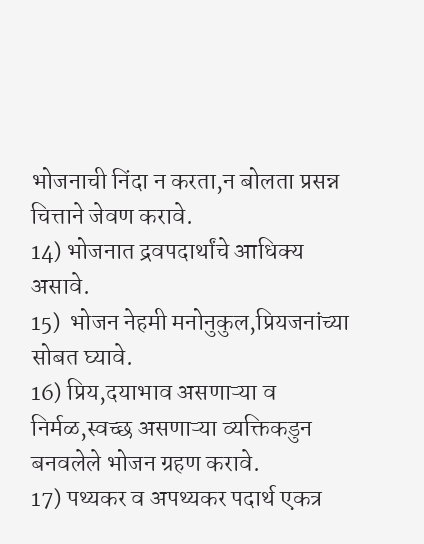भोजनाची निंदा न करता,न बोलता प्रसन्न चित्ताने जेवण करावे.
14) भोजनात द्रवपदार्थांचे आधिक्य असावे.
15)  भोजन नेहमी मनोनुकुल,प्रियजनांच्या सोबत घ्यावे.
16) प्रिय,दयाभाव असणाऱ्या व निर्मळ,स्वच्छ असणाऱ्या व्यक्तिकडुन बनवलेले भोजन ग्रहण करावे.
17) पथ्यकर व अपथ्यकर पदार्थ एकत्र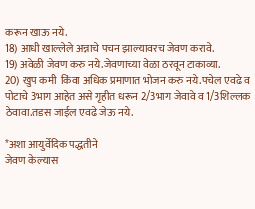करून खाऊ नये.
18) आधी खाल्लेले अन्नाचे पचन झाल्यावरच जेवण करावे.
19) अवेळी जेवण करु नये.जेवणाच्या वेळा ठरवून टाकाव्या.
20) खुप कमी  किंवा अधिक प्रमाणात भोजन करु नये.पचेल एवढे व पोटाचे 3भाग आहेत असे गृहीत धरून 2/3भाग जेवावे व 1/3शिल्लक ठेवावा.तडस जाईल एवढे जेऊ नये.

*अशा आयुर्वेदिक पद्धतीने
जेवण केल्यास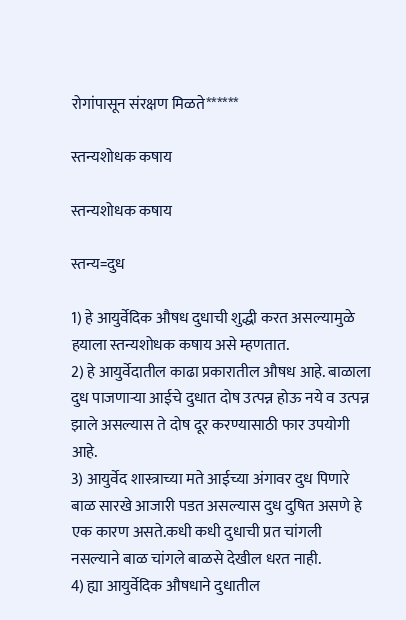रोगांपासून संरक्षण मिळते******

स्तन्यशोधक कषाय

स्तन्यशोधक कषाय

स्तन्य=दुध

1) हे आयुर्वेदिक औषध दुधाची शुद्धी करत असल्यामुळे हयाला स्तन्यशोधक कषाय असे म्हणतात.
2) हे आयुर्वेदातील काढा प्रकारातील औषध आहे. बाळाला दुध पाजणाऱ्या आईचे दुधात दोष उत्पन्न होऊ नये व उत्पन्न झाले असल्यास ते दोष दूर करण्यासाठी फार उपयोगी आहे.
3) आयुर्वेद शास्त्राच्या मते आईच्या अंगावर दुध पिणारे बाळ सारखे आजारी पडत असल्यास दुध दुषित असणे हे एक कारण असते.कधी कधी दुधाची प्रत चांगली नसल्याने बाळ चांगले बाळसे देखील धरत नाही.
4) ह्या आयुर्वेदिक औषधाने दुधातील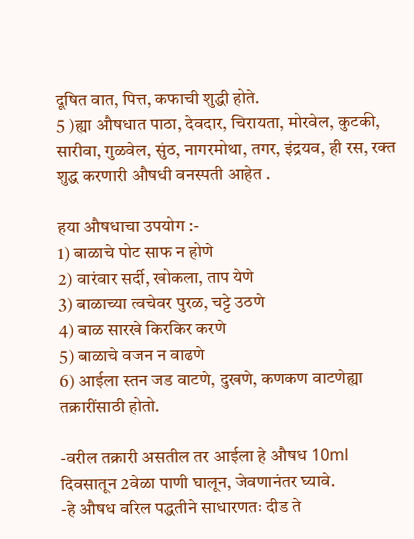दूषित वात, पित्त, कफाची शुद्धी होते.
5 )ह्या औषधात पाठा, देवदार, चिरायता, मोरवेल, कुटकी, सारीवा, गुळवेल, सुंठ, नागरमोथा, तगर, इंद्रयव, ही रस, रक्त शुद्ध करणारी औषधी वनस्पती आहेत .

हया औषधाचा उपयोग :-
1) बाळाचे पोट साफ न होणे
2) वारंवार सर्दी, खोकला, ताप येणे
3) बाळाच्या त्वचेवर पुरळ, चट्टे उठणे
4) बाळ सारखे किरकिर करणे
5) बाळाचे वजन न वाढणे
6) आईला स्तन जड वाटणे, दुखणे, कणकण वाटणेह्या तक्रारींसाठी होतो.

-वरील तक्रारी असतील तर आईला हे औषध 10ml दिवसातून 2वेळा पाणी घालून, जेवणानंतर घ्यावे.
-हे औषध वरिल पद्धतीने साधारणतः दीड ते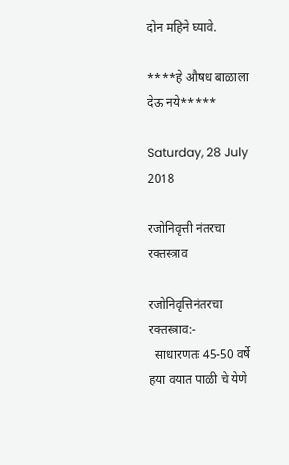दोन महिने घ्यावे.

****हे औषध बाळाला देऊ नये*****

Saturday, 28 July 2018

रजोनिवृत्ती नंतरचा रक्तस्त्राव

रजोनिवृत्तिनंतरचा रक्तस्त्राव:-
  साधारणतः 45-50 वर्षे  हया वयात पाळी चे येणे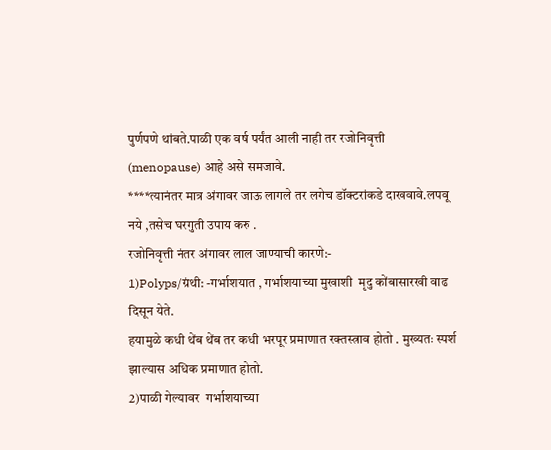पुर्णपणे थांबते.पाळी एक वर्ष पर्यंत आली नाही तर रजोनिवृत्ती (menopause) आहे असे समजावे.
****त्यानंतर मात्र अंगावर जाऊ लागले तर लगेच डॉक्टरांकडे दाखवावे.लपवू नये ,तसेच घरगुती उपाय करु .
रजोनिवृत्ती नंतर अंगावर लाल जाण्याची कारणे:-
1)Polyps/ग्रंथी: -गर्भाशयात , गर्भाशयाच्या मुखाशी  मृदु कोंबासारखी वाढ दिसून येते.
हयामुळे कधी थेंब थेंब तर कधी भरपूर प्रमाणात रक्तस्त्राव होतो . मुख्यतः स्पर्श झाल्यास अधिक प्रमाणात होतो.
2)पाळी गेल्यावर  गर्भाशयाच्या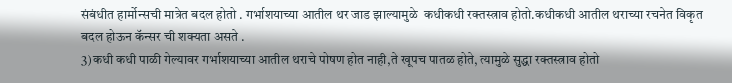संबंधीत हार्मोन्सची मात्रेत बदल होतो . गर्भाशयाच्या आतील थर जाड झाल्यामुळे  कधीकधी रक्तस्त्राव होतो.कधीकधी आतील थराच्या रचनेत विकृत बदल होऊन कॅन्सर ची शक्यता असते .
3)कधी कधी पाळी गेल्यावर गर्भाशयाच्या आतील थराचे पोषण होत नाही,ते खूपच पातळ होते, त्यामुळे सुद्धा रक्तस्त्राव होतो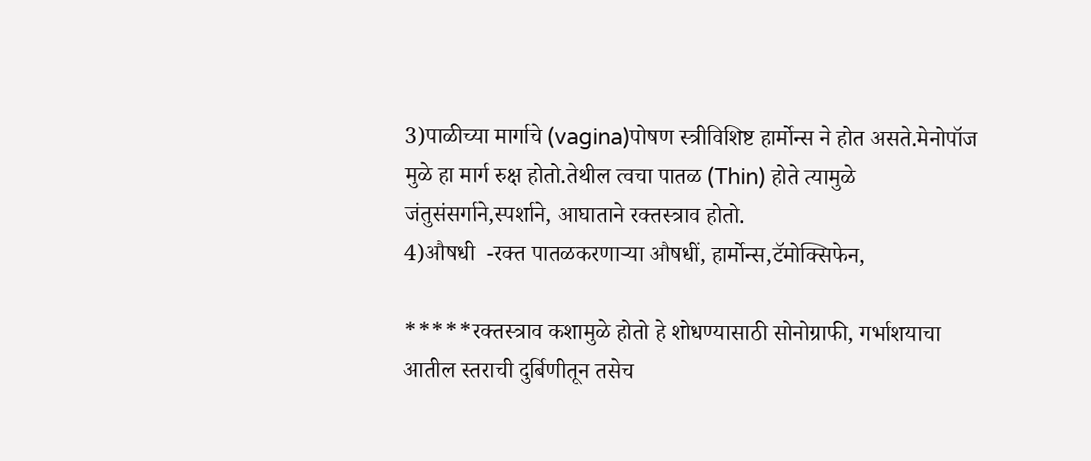3)पाळीच्या मार्गाचे (vagina)पोषण स्त्रीविशिष्ट हार्मोन्स ने होत असते.मेनोपॉज मुळे हा मार्ग रुक्ष होतो.तेथील त्वचा पातळ (Thin) होते त्यामुळे जंतुसंसर्गाने,स्पर्शाने, आघाताने रक्तस्त्राव होतो.
4)औषधी  -रक्त पातळकरणाऱ्या औषधीं, हार्मोन्स,टॅमोक्सिफेन,

*****रक्तस्त्राव कशामुळे होतो हे शोधण्यासाठी सोनोग्राफी, गर्भाशयाचा आतील स्तराची दुर्बिणीतून तसेच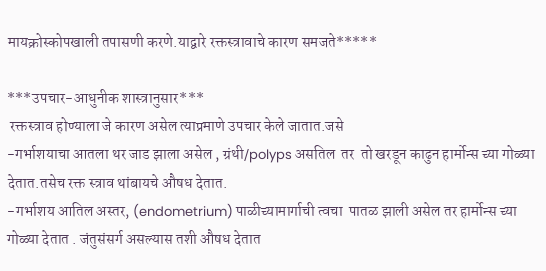मायक्रोस्कोपखाली तपासणी करणे.याद्वारे रक्तस्त्रावाचे कारण समजते*****

***उपचार-आधुनीक शास्त्रानुसार***
 रक्तस्त्राव होण्याला जे कारण असेल त्याप्रमाणे उपचार केले जातात.जसे
-गर्भाशयाचा आतला थर जाड झाला असेल , ग्रंथी/polyps असतिल  तर  तो खरडून काढुन हार्मोन्स च्या गोळ्या देतात.तसेच रक्त स्त्राव थांबायचे औषध देतात.
-गर्भाशय आतिल अस्तर, (endometrium) पाळीच्यामार्गाची त्वचा  पातळ झाली असेल तर हार्मोन्स च्या गोळ्या देतात . जंतुसंसर्ग असल्यास तशी औषध देतात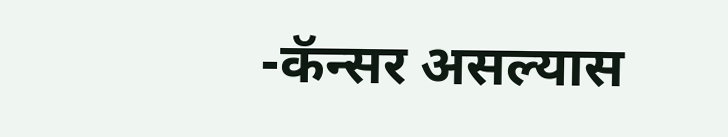-कॅन्सर असल्यास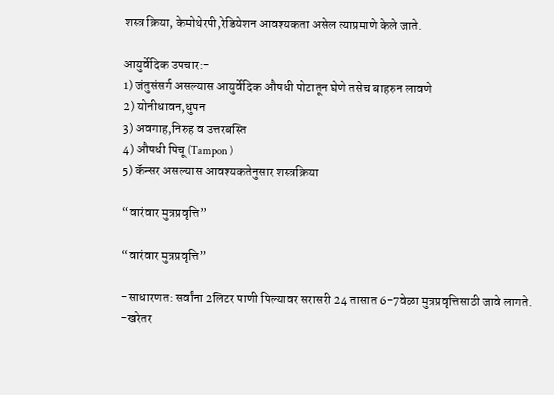शस्त्र क्रिया, केमोथेरपी,रेडियेशन आवश्यकता असेल त्याप्रमाणे केले जाते.

आयुर्वेदिक उपचार:-
1) जंतुसंसर्ग असल्यास आयुर्वेदिक औषधी पोटातून घेणे तसेच बाहरुन लावणे
2) योनीधावन,धुपन
3) अवगाह,निरुह व उत्तरबस्ति
4) औषधी पिचू (Tampon )
5) कॅन्सर असल्यास आवश्यकतेनुसार शस्त्रक्रिया

“वारंवार मुत्रप्रवृत्ति”

“वारंवार मुत्रप्रवृत्ति”

-साधारणत: सर्वांना 2लिटर पाणी पिल्यावर सरासरी 24 तासात 6-7वेळा मुत्रप्रवृत्तिसाठी जावे लागते.
-खरेतर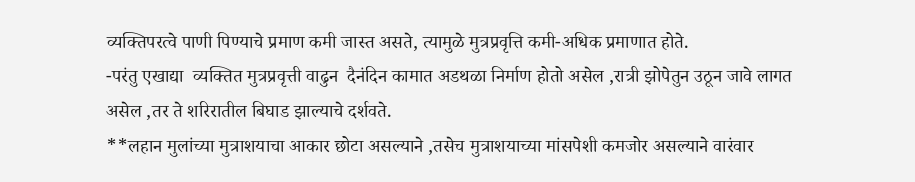व्यक्तिपरत्वे पाणी पिण्याचे प्रमाण कमी जास्त असते, त्यामुळे मुत्रप्रवृत्ति कमी-अधिक प्रमाणात होते.
-परंतु एखाद्या  व्यक्तित मुत्रप्रवृत्ती वाढुन  दैनंदिन कामात अडथळा निर्माण होतो असेल ,रात्री झोपेतुन उठून जावे लागत असेल ,तर ते शरिरातील बिघाड झाल्याचे दर्शवते.
**लहान मुलांच्या मुत्राशयाचा आकार छोटा असल्याने ,तसेच मुत्राशयाच्या मांसपेशी कमजोर असल्याने वारंवार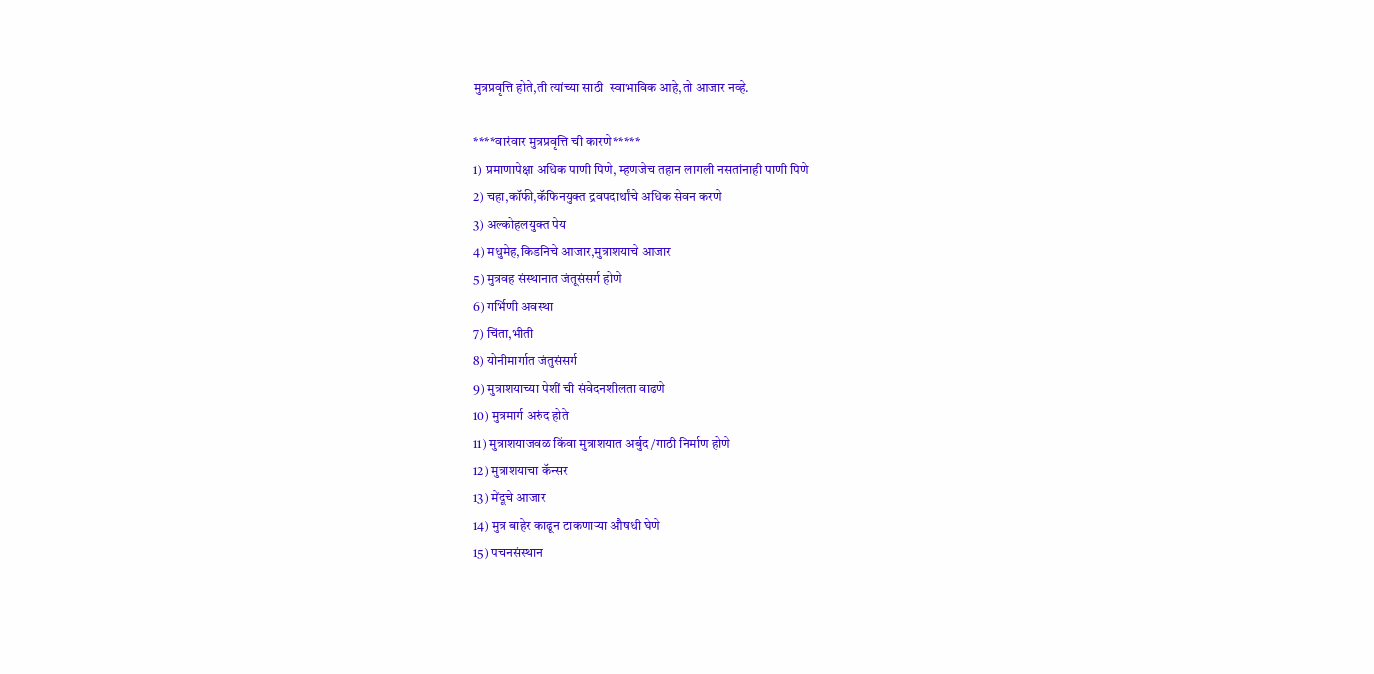मुत्रप्रवृत्ति होते,ती त्यांच्या साठी  स्वाभाविक आहे,तो आजार नव्हे.

****वारंवार मुत्रप्रवृत्ति ची कारणे*****
1) प्रमाणापेक्षा अधिक पाणी पिणे, म्हणजेच तहान लागली नसतांनाही पाणी पिणे
2) चहा,कॉफी,कॅफिनयुक्त द्रवपदार्थांचे अधिक सेवन करणे
3) अल्कोहलयुक्त पेय
4) मधुमेह,किडनिचे आजार,मुत्राशयाचे आजार
5) मुत्रवह संस्थानात जंतूसंसर्ग होणे
6) गर्भिणी अवस्था
7) चिंता,भीती
8) योनीमार्गात जंतुसंसर्ग
9) मुत्राशयाच्या पेशीं ची संवेदनशीलता वाढणे
10) मुत्रमार्ग अरुंद होते
11) मुत्राशयाजवळ किंवा मुत्राशयात अर्बुद/गाठी निर्माण होणे
12) मुत्राशयाचा कॅन्सर
13) मेंदूचे आजार
14) मुत्र बाहेर काढून टाकणाऱ्या औषधी घेणे
15) पचनसंस्थान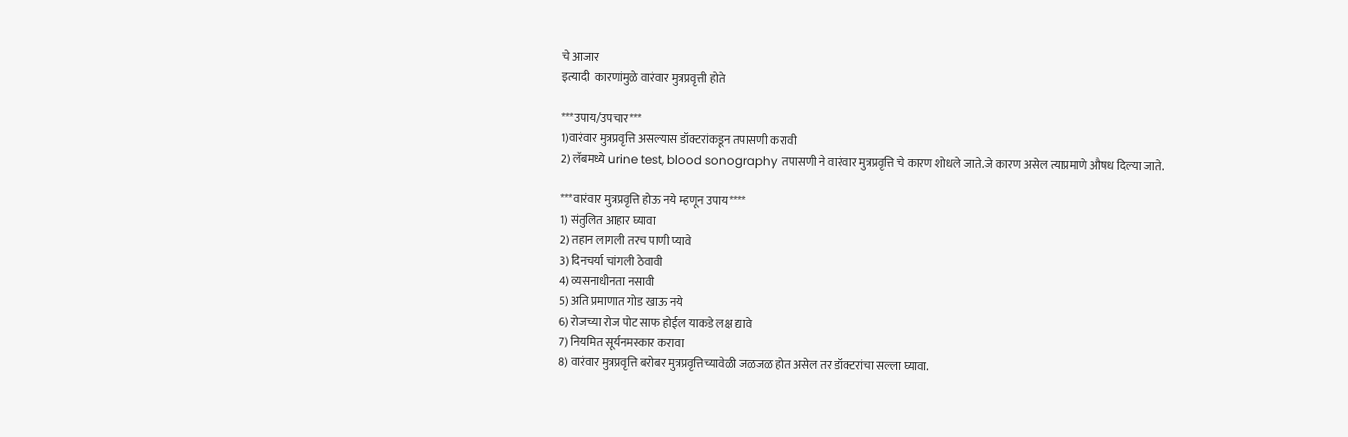चे आजार
इत्यादी  कारणांमुळे वारंवार मुत्रप्रवृत्ती होते

***उपाय/उपचार***
1)वारंवार मुत्रप्रवृत्ति असल्यास डॉक्टरांकडून तपासणी करावी
2) लॅबमध्ये urine test, blood sonography तपासणी ने वारंवार मुत्रप्रवृत्ति चे कारण शोधले जाते.जे कारण असेल त्याप्रमाणे औषध दिल्या जाते.

***वारंवार मुत्रप्रवृत्ति होऊ नये म्हणून उपाय****
1) संतुलित आहार घ्यावा
2) तहान लागली तरच पाणी प्यावे
3) दिनचर्या चांगली ठेवावी
4) व्यसनाधीनता नसावी
5) अति प्रमाणात गोड खाऊ नये
6) रोजच्या रोज पोट साफ होईल याकडे लक्ष द्यावे
7) नियमित सूर्यनमस्कार करावा
8) वारंवार मुत्रप्रवृत्ति बरोबर मुत्रप्रवृत्तिच्यावेळी जळजळ होत असेल तर डॉक्टरांचा सल्ला घ्यावा.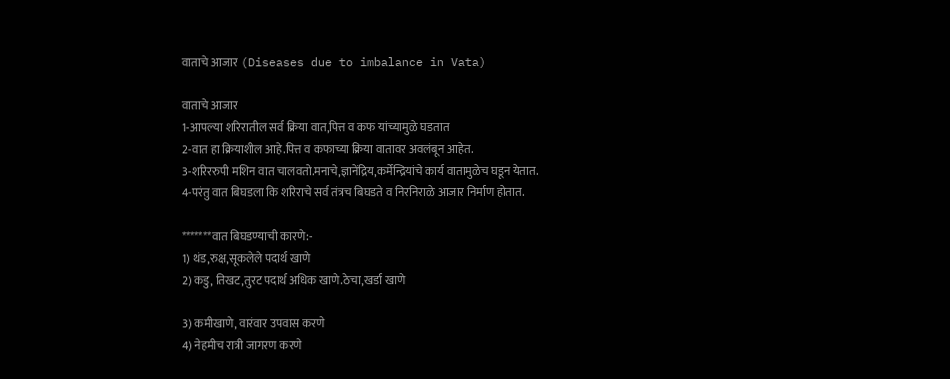वाताचे आजार (Diseases due to imbalance in Vata)

वाताचे आजार
1-आपल्या शरिरातील सर्व क्रिया वात,पित्त व कफ यांच्यामुळे घडतात
2-वात हा क्रियाशील आहे.पित्त व कफाच्या क्रिया वातावर अवलंबून आहेत.
3-शरिररुपी मशिन वात चालवतो.मनाचे,ज्ञानेंद्रिय,कर्मेन्द्रियांचे कार्य वातामुळेच घडून येतात.
4-परंतु वात बिघडला कि शरिराचे सर्व तंत्रच बिघडते व निरनिराळे आजार निर्माण होतात.

*******वात बिघडण्याची कारणे:-
1) थंड,रुक्ष,सूकलेले पदार्थ खाणे
2) कडु, तिखट,तुरट पदार्थ अधिक खाणे.ठेचा,खर्डा खाणे

3) कमीखाणे, वारंवार उपवास करणे
4) नेहमीच रात्री जागरण करणे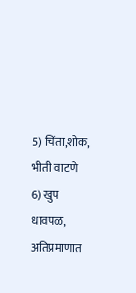5) चिंता,शोक, भीती वाटणे
6) खुप धावपळ, अतिप्रमाणात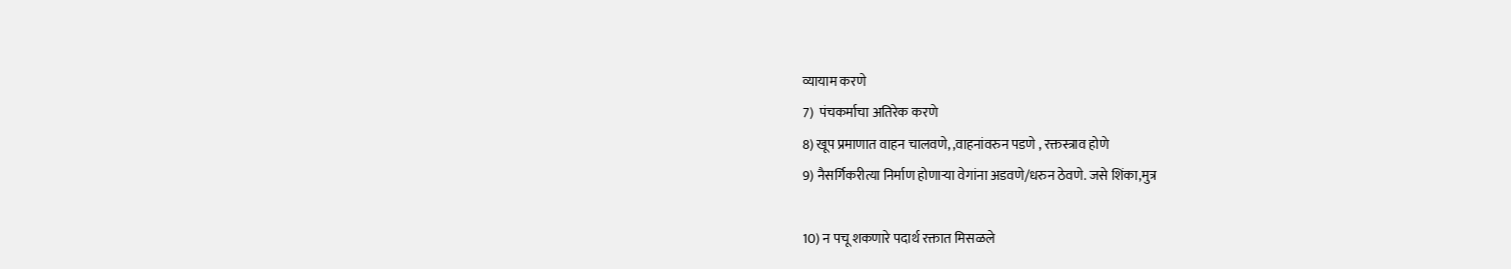व्यायाम करणे
7)  पंचकर्माचा अतिरेक करणे
8) खूप प्रमाणात वाहन चालवणे, ,वाहनांवरुन पडणे , रक्तस्त्राव होणे
9) नैसर्गिकरीत्या निर्माण होणाऱ्या वेगांना अडवणे/धरुन ठेवणे. जसे शिंका,मुत्र

10) न पचू शकणारे पदार्थ रक्तात मिसळले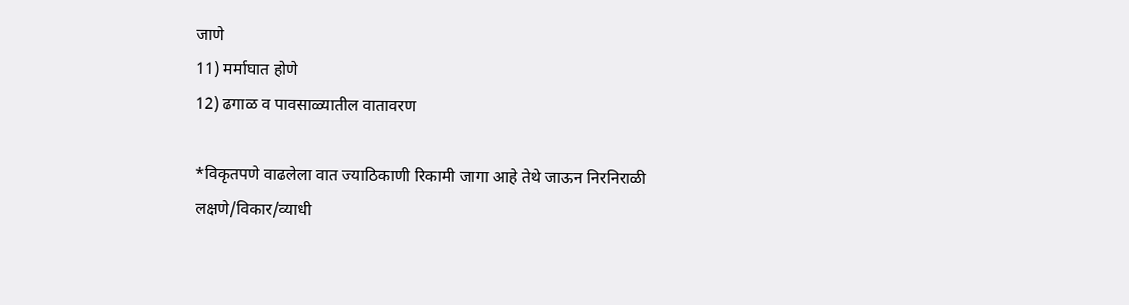जाणे
11) मर्माघात होणे
12) ढगाळ व पावसाळ्यातील वातावरण

*विकृतपणे वाढलेला वात ज्याठिकाणी रिकामी जागा आहे तेथे जाऊन निरनिराळी लक्षणे/विकार/व्याधी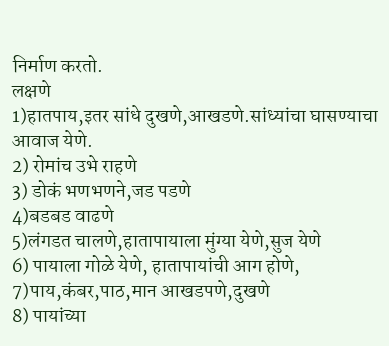निर्माण करतो.
लक्षणे
1)हातपाय,इतर सांधे दुखणे,आखडणे.सांध्यांचा घासण्याचा आवाज येणे.
2) रोमांच उभे राहणे
3) डोकं भणभणने,जड पडणे
4)बडबड वाढणे
5)लंगडत चालणे,हातापायाला मुंग्या येणे,सुज येणे
6) पायाला गोळे येणे, हातापायांची आग होणे,
7)पाय,कंबर,पाठ,मान आखडपणे,दुखणे
8) पायांच्या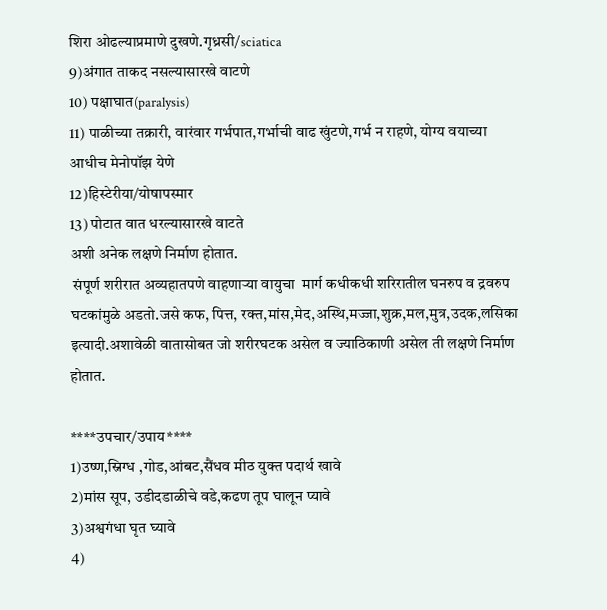शिरा ओढल्याप्रमाणे दुखणे.गृध्रसी/sciatica
9)अंगात ताकद नसल्यासारखे वाटणे
10) पक्षाघात(paralysis)
11) पाळीच्या तक्रारी, वारंवार गर्भपात,गर्भाची वाढ खुंटणे,गर्भ न राहणे, योग्य वयाच्या  आधीच मेनोपॉझ येणे
12)हिस्टेरीया/योषापस्मार
13) पोटात वात धरल्यासारखे वाटते
अशी अनेक लक्षणे निर्माण होतात.
 संपूर्ण शरीरात अव्यहातपणे वाहणाऱ्या वायुचा  मार्ग कधीकधी शरिरातील घनरुप व द्रवरुप घटकांमुळे अडतो.जसे कफ, पित्त, रक्त,मांस,मेद,अस्थि,मज्जा,शुक्र,मल,मुत्र,उदक,लसिका इत्यादी.अशावेळी वातासोबत जो शरीरघटक असेल व ज्याठिकाणी असेल ती लक्षणे निर्माण होतात.

****उपचार/उपाय****
1)उष्ण,स्निग्ध ,गोड,आंबट,सैंधव मीठ युक्त पदार्थ खावे
2)मांस सूप, उडीदडाळीचे वडे,कढण तूप घालून प्यावे
3)अश्वगंधा घृत घ्यावे
4)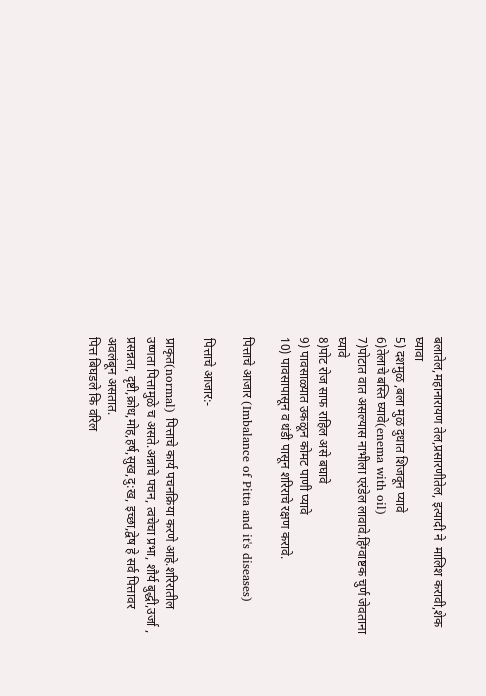बलातेल,महानारायण तेल,प्रसारणीतेल, इत्यादी ने  मालिश करावी,शेक घ्यावा
5) दशमुळ ,बला मुळ दुधात शिजवून प्यावे
6)तेलाचे बस्ति घ्यावे(enema with oil)
7)पोटात वात असल्यास नाभीला एरंडेल लावावे.हिंग्वाष्टक चुर्ण जेवताना घ्यावे
8)पोट रोज साफ राहिल असे बघावे
9) पावसाळ्यात उकळून कोमट पाणी प्यावे
10) पावसापासून व थंडी पासून शरिराचे रक्षण करावे.

पित्ताचे आजार (Imbalance of Pitta and it's diseases)

पित्ताचे आजार:-

प्राकृत(normal) पित्ताचे कार्य पचनक्रिया करणे आहे.शरिरातील उष्णता पित्तामुळे च असते.अन्नाचे पचन, त्वचेचा प्रभा, शौर्य बुद्धी,उर्जा , प्रसन्नता, दृष्टी,क्रोध,मोह,हर्ष,सुख,दु:ख, इच्छा,द्वेष हे सर्व पित्तावर अवलंबून असतात.
पित्त बिघडले कि वरिल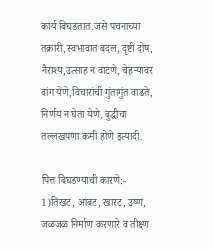कार्य बिघडतात.जसे पचनाच्या तक्रारी,स्वभावात बदल, दृष्टी दोष, नैराश्य,उत्साह न वाटणे, चेहऱ्यावर वांग येणे,विचारांची गुंतागुंत वाढते, निर्णय न घेता येणे, बुद्धीचा तल्लखपणा कमी होणे इत्यादी.

पित्त बिघडण्याची कारणे:-
1)तिखट, आंबट, खारट, उष्ण, जळजळ निर्माण करणारे व तीक्ष्ण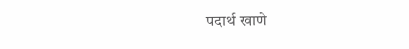पदार्थ खाणे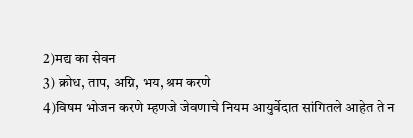2)मद्य का सेवन
3) क्रोध, ताप, अग्नि, भय, श्रम करणे
4)विषम भोजन करणे म्हणजे जेवणाचे नियम आयुर्वेदात सांगितले आहेत ते न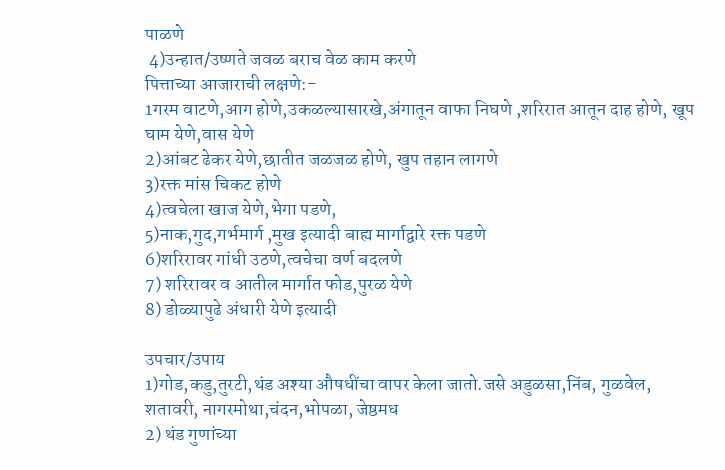पाळणे
 4)उन्हात/उष्णते जवळ बराच वेळ काम करणे
पित्ताच्या आजाराची लक्षणे:-
1गरम वाटणे,आग होणे,उकळल्यासारखे,अंगातून वाफा निघणे ,शरिरात आतून दाह होणे, खूप घाम येणे,वास येणे
2)आंबट ढेकर येणे,छातीत जळजळ होणे, खुप तहान लागणे
3)रक्त मांस चिकट होणे
4)त्वचेला खाज येणे,भेगा पडणे,
5)नाक,गुद,गर्भमार्ग ,मुख इत्यादी बाह्य मार्गाद्वारे रक्त पडणे
6)शरिरावर गांधी उठणे,त्वचेचा वर्ण बदलणे
7) शरिरावर व आतील मार्गात फोड,पुरळ येणे
8) डोळ्यापुढे अंधारी येणे इत्यादी

उपचार/उपाय
1)गोड,कडु,तुरटी,थंड अश्या औषधींचा वापर केला जातो.जसे अडुळसा,निंब, गुळवेल, शतावरी, नागरमोथा,चंदन,भोपळा, जेष्ठमध
2) थंड गुणांच्या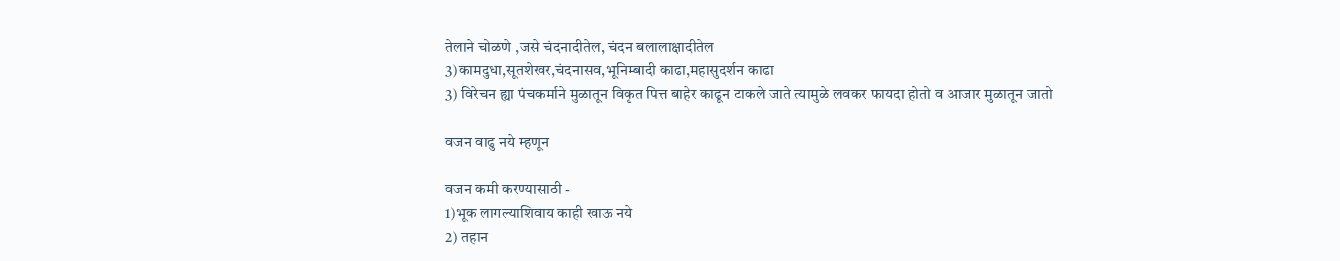तेलाने चोळणे ,जसे चंदनादीतेल, चंदन बलालाक्षादीतेल
3)कामदुधा,सूतशेखर,चंदनासव,भूनिम्बादी काढा,महासुदर्शन काढा
3) विरेचन ह्या पंचकर्माने मुळातून विकृत पित्त बाहेर काढून टाकले जाते त्यामुळे लवकर फायदा होतो व आजार मुळातून जातो

वजन वाढु नये म्हणून

वजन कमी करण्यासाठी -
1)भूक लागल्याशिवाय काही खाऊ नये
2) तहान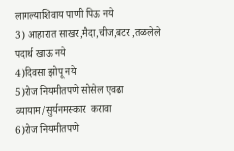लागल्याशिवाय पाणी पिऊ नये
3) आहारात साखर,मैदा,चीज,बटर ,तळलेले पदार्थ खाऊ नये
4)दिवसा झोपू नये
5)रोज नियमीतपणे सोसेल एवढा व्यायाम/सुर्यनमस्कार  करावा
6)रोज नियमीतपणे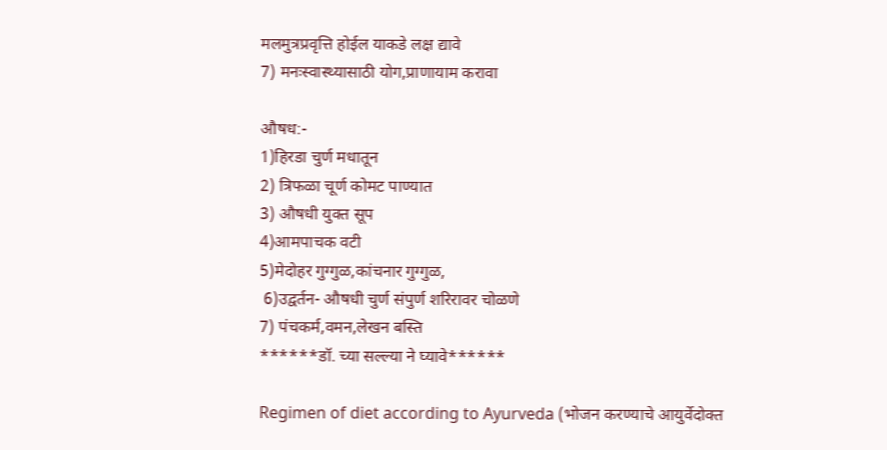मलमुत्रप्रवृत्ति होईल याकडे लक्ष द्यावे
7) मनःस्वास्थ्यासाठी योग,प्राणायाम करावा

औषध:-
1)हिरडा चुर्ण मधातून
2) त्रिफळा चूर्ण कोमट पाण्यात
3) औषधी युक्त सूप
4)आमपाचक वटी
5)मेदोहर गुग्गुळ,कांचनार गुग्गुळ,
 6)उद्वर्तन- औषधी चुर्ण संपुर्ण शरिरावर चोळणे
7) पंचकर्म,वमन,लेखन बस्ति
******डॉ. च्या सल्ल्या ने घ्यावे******

Regimen of diet according to Ayurveda (भोजन करण्याचे आयुर्वेदोक्त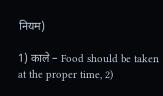नियम)

1) काले – Food should be taken at the proper time, 2)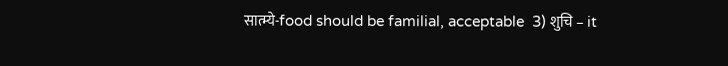सात्म्ये-food should be familial, acceptable  3) शुचि – it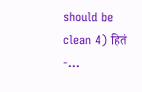should be clean 4) हितं -...